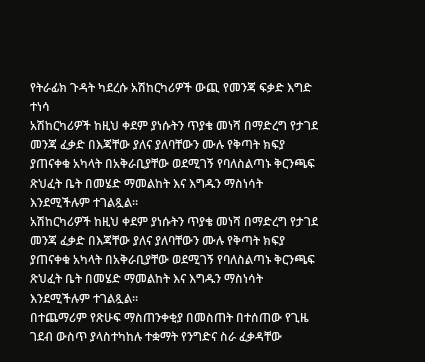የትራፊክ ጉዳት ካደረሱ አሽከርካሪዎች ውጪ የመንጃ ፍቃድ እግድ ተነሳ
አሽከርካሪዎች ከዚህ ቀደም ያነሱትን ጥያቄ መነሻ በማድረግ የታገደ መንጃ ፈቃድ በእጃቸው ያለና ያለባቸውን ሙሉ የቅጣት ክፍያ ያጠናቀቁ አካላት በአቅራቢያቸው ወደሚገኝ የባለስልጣኑ ቅርንጫፍ ጽህፈት ቤት በመሄድ ማመልከት እና እግዱን ማስነሳት እንደሚችሉም ተገልጿል።
አሽከርካሪዎች ከዚህ ቀደም ያነሱትን ጥያቄ መነሻ በማድረግ የታገደ መንጃ ፈቃድ በእጃቸው ያለና ያለባቸውን ሙሉ የቅጣት ክፍያ ያጠናቀቁ አካላት በአቅራቢያቸው ወደሚገኝ የባለስልጣኑ ቅርንጫፍ ጽህፈት ቤት በመሄድ ማመልከት እና እግዱን ማስነሳት እንደሚችሉም ተገልጿል።
በተጨማሪም የጽሁፍ ማስጠንቀቂያ በመስጠት በተሰጠው የጊዜ ገደብ ውስጥ ያላስተካከሉ ተቋማት የንግድና ስራ ፈቃዳቸው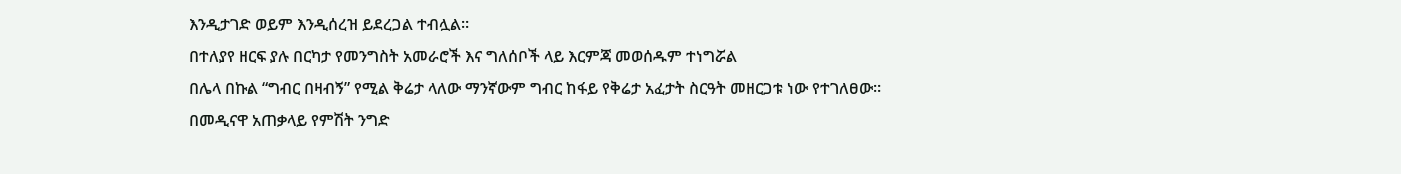እንዲታገድ ወይም እንዲሰረዝ ይደረጋል ተብሏል።
በተለያየ ዘርፍ ያሉ በርካታ የመንግስት አመራሮች እና ግለሰቦች ላይ እርምጃ መወሰዱም ተነግሯል
በሌላ በኩል “ግብር በዛብኝ” የሚል ቅሬታ ላለው ማንኛውም ግብር ከፋይ የቅሬታ አፈታት ስርዓት መዘርጋቱ ነው የተገለፀው።
በመዲናዋ አጠቃላይ የምሽት ንግድ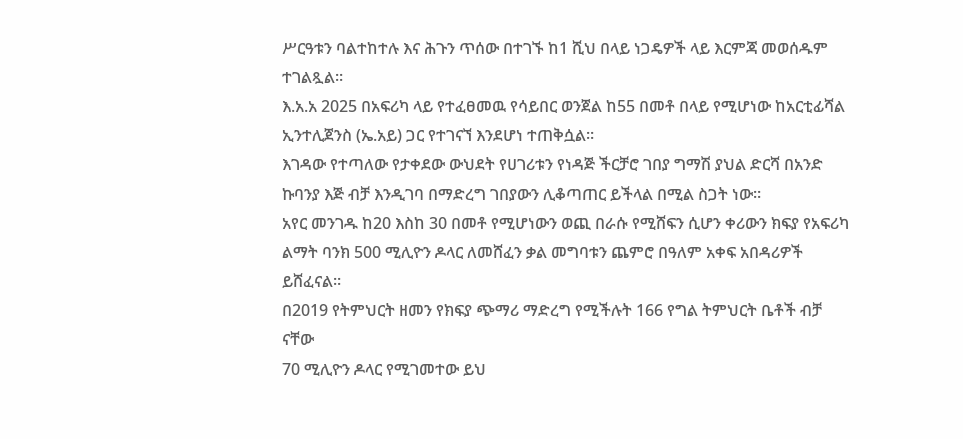ሥርዓቱን ባልተከተሉ እና ሕጉን ጥሰው በተገኙ ከ1 ሺህ በላይ ነጋዴዎች ላይ እርምጃ መወሰዱም ተገልጿል።
እ.አ.አ 2025 በአፍሪካ ላይ የተፈፀመዉ የሳይበር ወንጀል ከ55 በመቶ በላይ የሚሆነው ከአርቲፊሻል ኢንተሊጀንስ (ኤ.አይ) ጋር የተገናኘ እንደሆነ ተጠቅሷል።
እገዳው የተጣለው የታቀደው ውህደት የሀገሪቱን የነዳጅ ችርቻሮ ገበያ ግማሽ ያህል ድርሻ በአንድ ኩባንያ እጅ ብቻ እንዲገባ በማድረግ ገበያውን ሊቆጣጠር ይችላል በሚል ስጋት ነው።
አየር መንገዱ ከ20 እስከ 30 በመቶ የሚሆነውን ወጪ በራሱ የሚሸፍን ሲሆን ቀሪውን ክፍያ የአፍሪካ ልማት ባንክ 500 ሚሊዮን ዶላር ለመሸፈን ቃል መግባቱን ጨምሮ በዓለም አቀፍ አበዳሪዎች ይሸፈናል።
በ2019 የትምህርት ዘመን የክፍያ ጭማሪ ማድረግ የሚችሉት 166 የግል ትምህርት ቤቶች ብቻ ናቸው
70 ሚሊዮን ዶላር የሚገመተው ይህ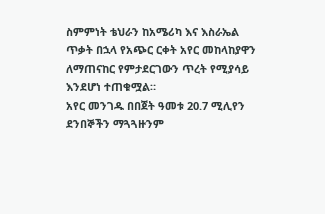ስምምነት ቴህራን ከአሜሪካ እና እስራኤል ጥቃት በኋላ የአጭር ርቀት አየር መከላከያዋን ለማጠናከር የምታደርገውን ጥረት የሚያሳይ እንደሆነ ተጠቁሟል።
አየር መንገዱ በበጀት ዓመቱ 20.7 ሚሊየን ደንበኞችን ማጓጓዙንም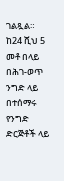ገልጿል።
ከ24 ሺህ 5 መቶ በላይ በሕገ-ወጥ ንግድ ላይ በተሰማሩ የንግድ ድርጅቶች ላይ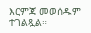እርምጃ መወሰዱም ተገልጿል።